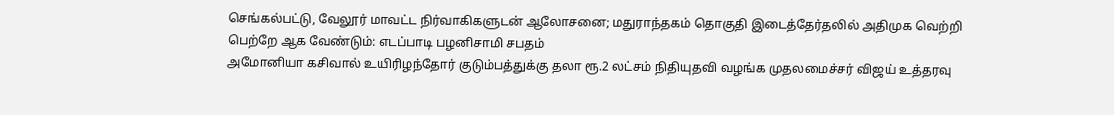செங்கல்பட்டு, வேலூர் மாவட்ட நிர்வாகிகளுடன் ஆலோசனை; மதுராந்தகம் தொகுதி இடைத்தேர்தலில் அதிமுக வெற்றி பெற்றே ஆக வேண்டும்: எடப்பாடி பழனிசாமி சபதம்
அமோனியா கசிவால் உயிரிழந்தோர் குடும்பத்துக்கு தலா ரூ.2 லட்சம் நிதியுதவி வழங்க முதலமைச்சர் விஜய் உத்தரவு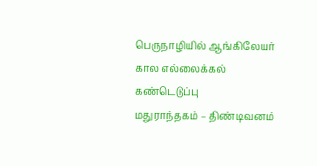பெருநாழியில் ஆங்கிலேயர் கால எல்லைக்கல் கண்டெடுப்பு
மதுராந்தகம் – திண்டிவனம்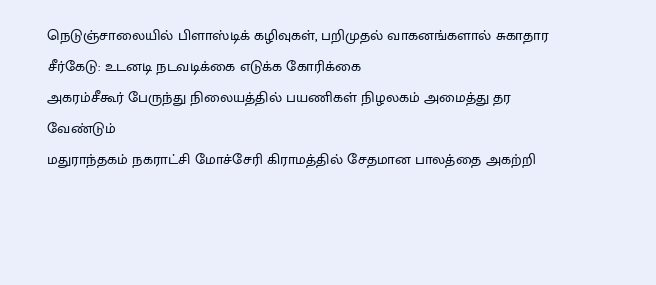நெடுஞ்சாலையில் பிளாஸ்டிக் கழிவுகள், பறிமுதல் வாகனங்களால் சுகாதார சீர்கேடு: உடனடி நடவடிக்கை எடுக்க கோரிக்கை
அகரம்சீகூர் பேருந்து நிலையத்தில் பயணிகள் நிழலகம் அமைத்து தர வேண்டும்
மதுராந்தகம் நகராட்சி மோச்சேரி கிராமத்தில் சேதமான பாலத்தை அகற்றி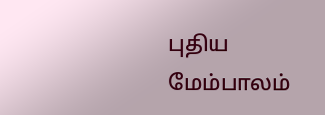புதிய மேம்பாலம்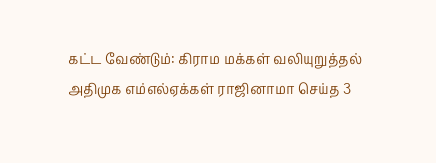கட்ட வேண்டும்: கிராம மக்கள் வலியுறுத்தல்
அதிமுக எம்எல்ஏக்கள் ராஜினாமா செய்த 3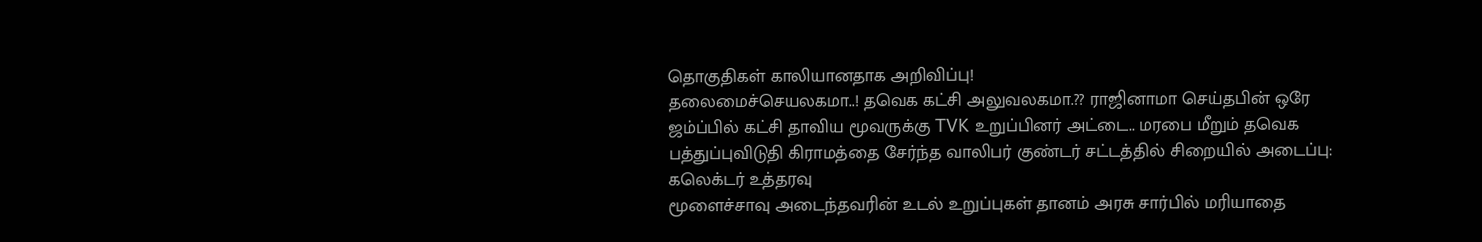தொகுதிகள் காலியானதாக அறிவிப்பு!
தலைமைச்செயலகமா..! தவெக கட்சி அலுவலகமா.?? ராஜினாமா செய்தபின் ஒரே ஜம்ப்பில் கட்சி தாவிய மூவருக்கு TVK உறுப்பினர் அட்டை.. மரபை மீறும் தவெக
பத்துப்புவிடுதி கிராமத்தை சேர்ந்த வாலிபர் குண்டர் சட்டத்தில் சிறையில் அடைப்பு: கலெக்டர் உத்தரவு
மூளைச்சாவு அடைந்தவரின் உடல் உறுப்புகள் தானம் அரசு சார்பில் மரியாதை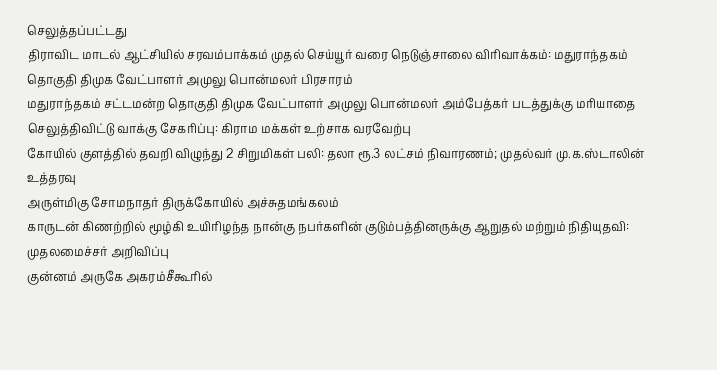செலுத்தப்பட்டது
திராவிட மாடல் ஆட்சியில் சரவம்பாக்கம் முதல் செய்யூர் வரை நெடுஞ்சாலை விரிவாக்கம்: மதுராந்தகம் தொகுதி திமுக வேட்பாளர் அமுலு பொன்மலர் பிரசாரம்
மதுராந்தகம் சட்டமன்ற தொகுதி திமுக வேட்பாளர் அமுலு பொன்மலர் அம்பேத்கர் படத்துக்கு மரியாதை செலுத்திவிட்டு வாக்கு சேகரிப்பு: கிராம மக்கள் உற்சாக வரவேற்பு
கோயில் குளத்தில் தவறி விழுந்து 2 சிறுமிகள் பலி: தலா ரூ.3 லட்சம் நிவாரணம்; முதல்வர் மு.க.ஸ்டாலின் உத்தரவு
அருள்மிகு சோமநாதர் திருக்கோயில் அச்சுதமங்கலம்
காருடன் கிணற்றில் மூழ்கி உயிரிழந்த நான்கு நபர்களின் குடும்பத்தினருக்கு ஆறுதல் மற்றும் நிதியுதவி: முதலமைச்சர் அறிவிப்பு
குன்னம் அருகே அகரம்சீகூரில்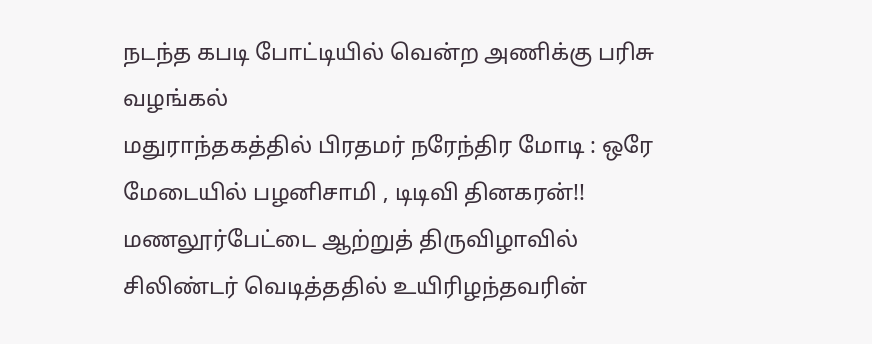நடந்த கபடி போட்டியில் வென்ற அணிக்கு பரிசு வழங்கல்
மதுராந்தகத்தில் பிரதமர் நரேந்திர மோடி : ஒரே மேடையில் பழனிசாமி , டிடிவி தினகரன்!!
மணலூர்பேட்டை ஆற்றுத் திருவிழாவில் சிலிண்டர் வெடித்ததில் உயிரிழந்தவரின்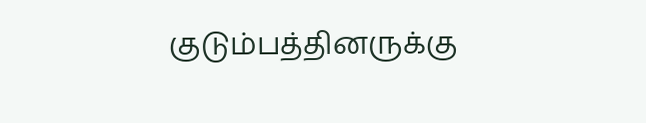குடும்பத்தினருக்கு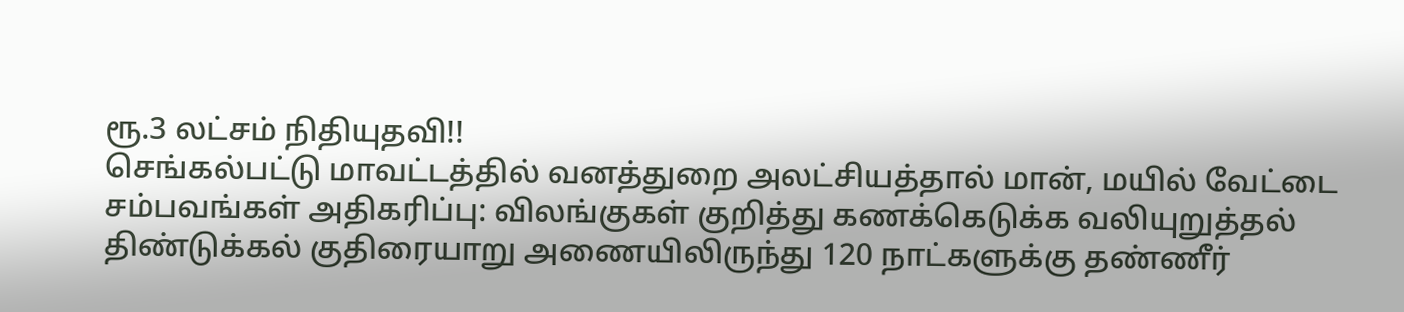ரூ.3 லட்சம் நிதியுதவி!!
செங்கல்பட்டு மாவட்டத்தில் வனத்துறை அலட்சியத்தால் மான், மயில் வேட்டை சம்பவங்கள் அதிகரிப்பு: விலங்குகள் குறித்து கணக்கெடுக்க வலியுறுத்தல்
திண்டுக்கல் குதிரையாறு அணையிலிருந்து 120 நாட்களுக்கு தண்ணீர்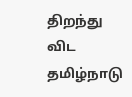திறந்து விட தமிழ்நாடு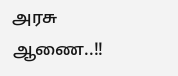அரசு ஆணை..!!